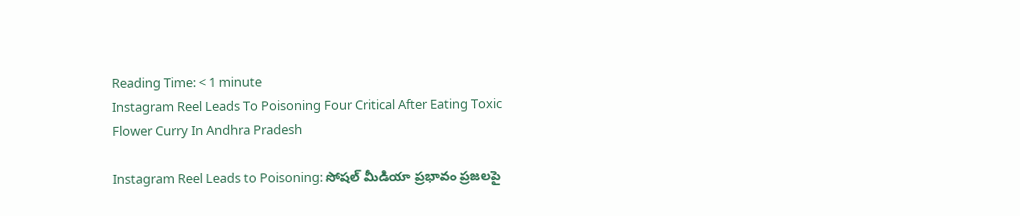Reading Time: < 1 minute
Instagram Reel Leads To Poisoning Four Critical After Eating Toxic Flower Curry In Andhra Pradesh

Instagram Reel Leads to Poisoning: సోషల్‌ మీడియా ప్రభావం ప్రజలపై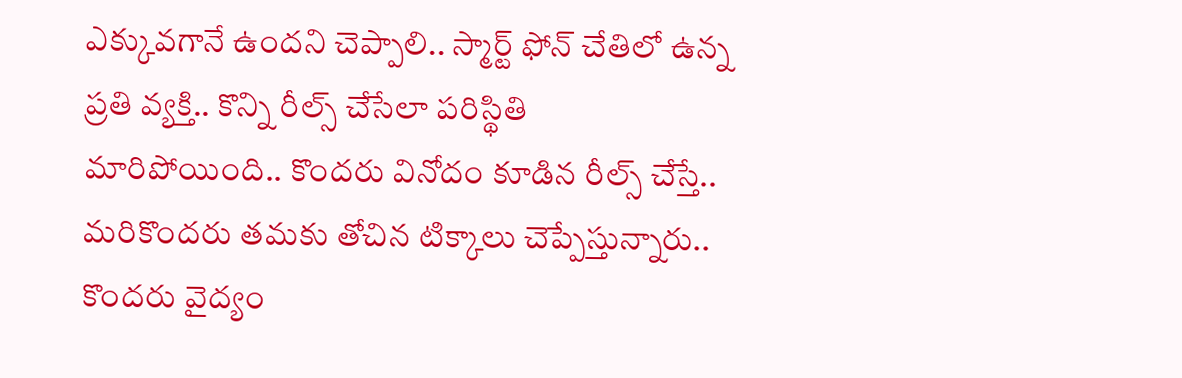ఎక్కువగానే ఉందని చెప్పాలి.. స్మార్ట్‌ ఫోన్‌ చేతిలో ఉన్న ప్రతి వ్యక్తి.. కొన్ని రీల్స్‌ చేసేలా పరిస్థితి మారిపోయింది.. కొందరు వినోదం కూడిన రీల్స్‌ చేస్తే.. మరికొందరు తమకు తోచిన టిక్కాలు చెప్పేస్తున్నారు.. కొందరు వైద్యం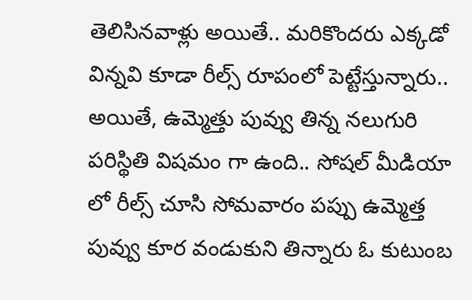తెలిసినవాళ్లు అయితే.. మరికొందరు ఎక్కడో విన్నవి కూడా రీల్స్‌ రూపంలో పెట్టేస్తున్నారు.. అయితే, ఉమ్మెత్తు పువ్వు తిన్న నలుగురి పరిస్థితి విషమం గా ఉంది.. సోషల్ మీడియా లో రీల్స్ చూసి సోమవారం పప్పు ఉమ్మెత్త పువ్వు కూర వండుకుని తిన్నారు ఓ కుటుంబ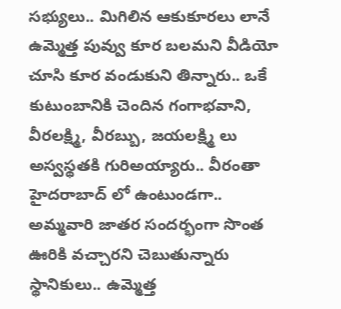సభ్యులు.. మిగిలిన ఆకుకూరలు లానే ఉమ్మెత్త పువ్వు కూర బలమని వీడియో చూసి కూర వండుకుని తిన్నారు.. ఒకే కుటుంబానికి చెందిన గంగాభవాని, వీరలక్ష్మి, వీరబ్బు, జయలక్ష్మి లు అస్వస్థతకి గురిఅయ్యారు.. వీరంతా హైదరాబాద్ లో ఉంటుండగా.. అమ్మవారి జాతర సందర్భంగా సొంత ఊరికి వచ్చారని చెబుతున్నారు స్థానికులు.. ఉమ్మెత్త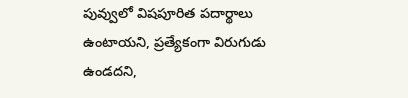పువ్వులో విషపూరిత పదార్థాలు ఉంటాయని, ప్రత్యేకంగా విరుగుడు ఉండదని,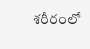శరీరంలో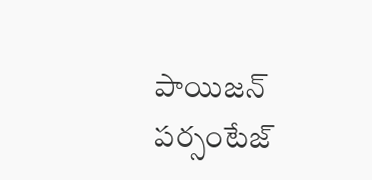పాయిజన్ పర్సంటేజ్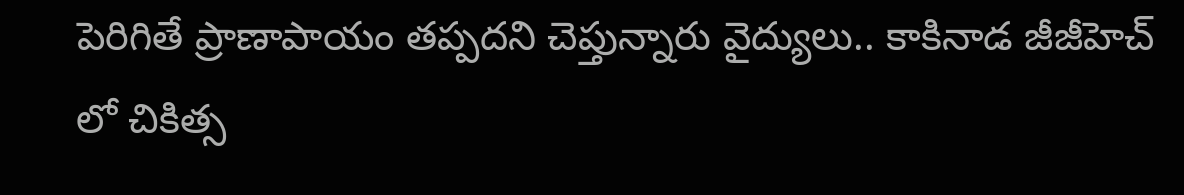పెరిగితే ప్రాణాపాయం తప్పదని చెప్తున్నారు వైద్యులు.. కాకినాడ జీజీహెచ్ లో చికిత్స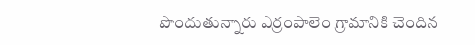పొందుతున్నారు ఎర్రంపాలెం గ్రామానికి చెందిన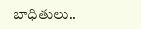బాధితులు..